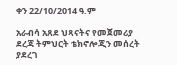ቀን 22/10/2014 ዓ.ም

አራብሳ አጸደ ህጻናትና የመጀመሪያ ደረጃ ትምህርት ቴክኖሎጂን መሰረት ያደረገ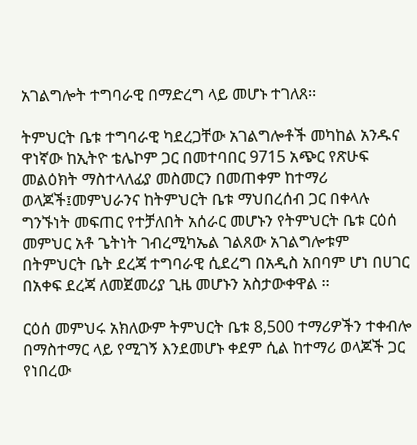አገልግሎት ተግባራዊ በማድረግ ላይ መሆኑ ተገለጸ፡፡

ትምህርት ቤቱ ተግባራዊ ካደረጋቸው አገልግሎቶች መካከል አንዱና ዋነኛው ከኢትዮ ቴሌኮም ጋር በመተባበር 9715 አጭር የጽሁፍ መልዕክት ማስተላለፊያ መስመርን በመጠቀም ከተማሪ ወላጆች፤መምህራንና ከትምህርት ቤቱ ማህበረሰብ ጋር በቀላሉ ግንኙነት መፍጠር የተቻለበት አሰራር መሆኑን የትምህርት ቤቱ ርዕሰ መምህር አቶ ጌትነት ገብረሚካኤል ገልጸው አገልግሎቱም በትምህርት ቤት ደረጃ ተግባራዊ ሲደረግ በአዲስ አበባም ሆነ በሀገር በአቀፍ ደረጃ ለመጀመሪያ ጊዜ መሆኑን አስታውቀዋል ፡፡

ርዕሰ መምህሩ አክለውም ትምህርት ቤቱ 8,500 ተማሪዎችን ተቀብሎ በማስተማር ላይ የሚገኝ እንደመሆኑ ቀደም ሲል ከተማሪ ወላጆች ጋር የነበረው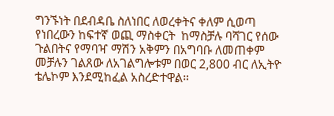ግንኙነት በደብዳቤ ስለነበር ለወረቀትና ቀለም ሲወጣ የነበረውን ከፍተኛ ወጪ ማስቀርት  ከማስቻሉ ባሻገር የሰው ጉልበትና የማባዣ ማሽን አቅምን በአግባቡ ለመጠቀም መቻሉን ገልጸው ለአገልግሎቱም በወር 2,800 ብር ለኢትዮ ቴሌኮም እንደሚከፈል አስረድተዋል፡፡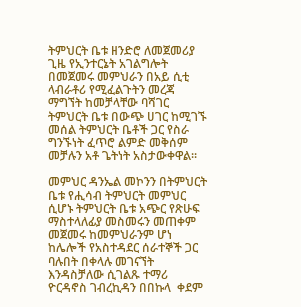ትምህርት ቤቱ ዘንድሮ ለመጀመሪያ ጊዜ የኢንተርኔት አገልግሎት በመጀመሩ መምህራን በአይ ሲቲ ላብራቶሪ የሚፈልጉትን መረጃ ማግኘት ከመቻላቸው ባሻገር ትምህርት ቤቱ በውጭ ሀገር ከሚገኙ መሰል ትምህርት ቤቶች ጋር የስራ ግንኙነት ፈጥሮ ልምድ መቅሰም መቻሉን አቶ ጌትነት አስታውቀዋል፡፡

መምህር ዳንኤል መኮንን በትምህርት ቤቱ የሒሳብ ትምህርት መምህር ሲሆኑ ትምህርት ቤቱ አጭር የጽሁፍ ማስተላለፊያ መስመሩን መጠቀም መጀመሩ ከመምህራንም ሆነ ከሌሎች የአስተዳደር ሰራተኞች ጋር ባሉበት በቀላሉ መገናኘት እንዳስቻለው ሲገልጹ ተማሪ ዮርዳኖስ ገብረኪዳን በበኩላ  ቀደም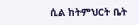ሲል ከትምህርት ቤት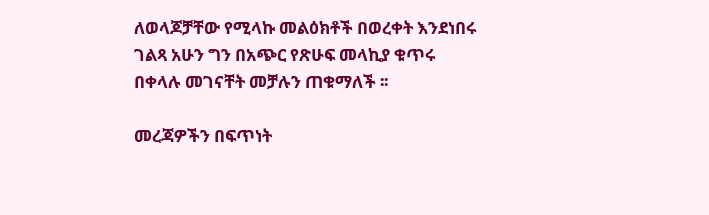ለወላጆቻቸው የሚላኩ መልዕክቶች በወረቀት እንደነበሩ ገልጻ አሁን ግን በአጭር የጽሁፍ መላኪያ ቁጥሩ በቀላሉ መገናቸት መቻሉን ጠቁማለች ፡፡

መረጃዎችን በፍጥነት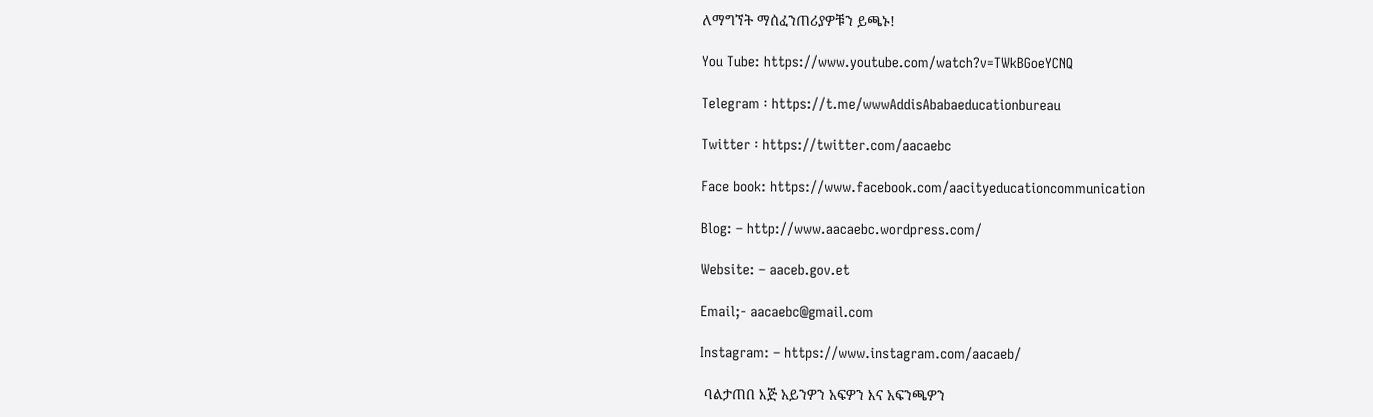ለማግኘት ማሰፈንጠሪያዎቹን ይጫኑ!

You Tube: https://www.youtube.com/watch?v=TWkBGoeYCNQ

Telegram ፡ https://t.me/wwwAddisAbabaeducationbureau

Twitter ፡ https://twitter.com/aacaebc

Face book: https://www.facebook.com/aacityeducationcommunication

Blog: – http://www.aacaebc.wordpress.com/

Website: – aaceb.gov.et

Email;- aacaebc@gmail.com

Instagram: – https://www.instagram.com/aacaeb/

 ባልታጠበ እጅ አይንዎን አፍዎን እና አፍንጫዎን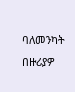ባለመንካት በዙሪያዎ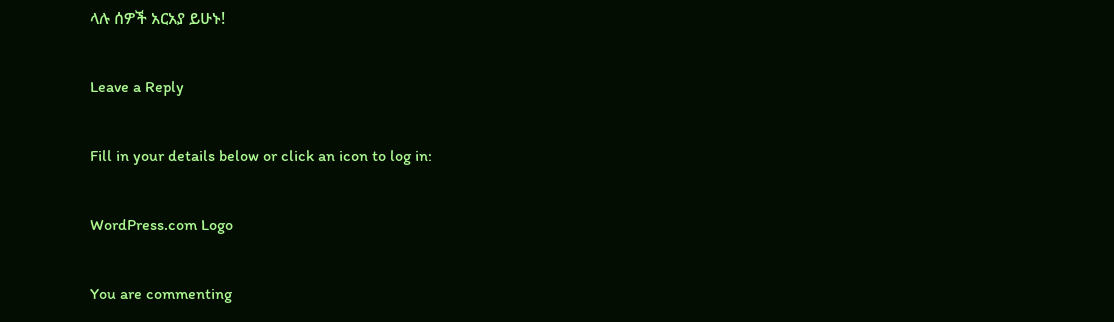ላሉ ሰዎች አርአያ ይሁኑ!

Leave a Reply

Fill in your details below or click an icon to log in:

WordPress.com Logo

You are commenting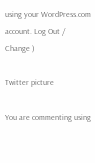using your WordPress.com account. Log Out /  Change )

Twitter picture

You are commenting using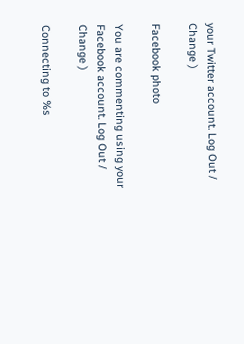your Twitter account. Log Out /  Change )

Facebook photo

You are commenting using your Facebook account. Log Out /  Change )

Connecting to %s